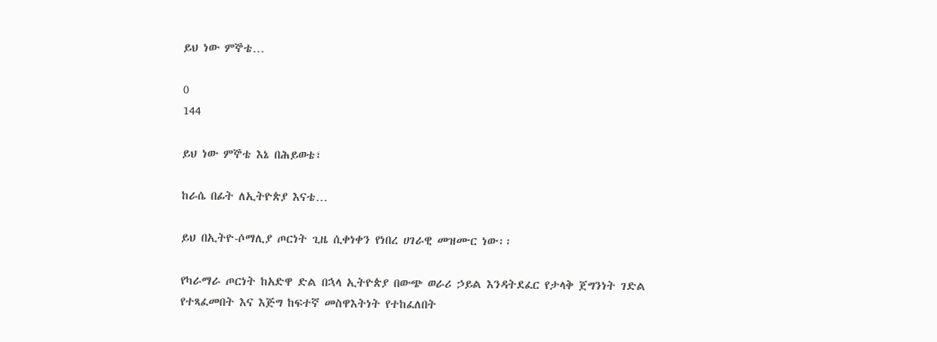ይህ ነው ምኞቴ…

0
144

ይህ ነው ምኞቴ እኔ በሕይወቴ፣

ከራሴ በፊት ለኢትዮጵያ እናቴ…

ይህ በኢትዮ-ሶማሊያ ጦርነት ጊዜ ሲቀነቀን የነበረ ሀገራዊ መዝሙር ነው፡፡

የካራማራ ጦርነት ከአድዋ ድል በኋላ ኢትዮጵያ በውጭ ወራሪ ኃይል እንዳትደፈር የታላቅ ጀግንነት ገድል የተጻፈመበት እና እጅግ ከፍተኛ መስዋእትነት የተከፈለበት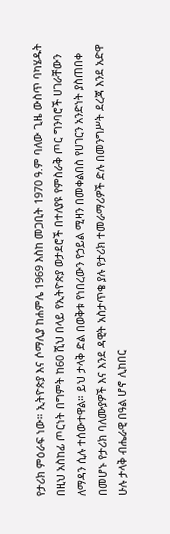የታሪክ ምዕራፍ ነው። ኢትዮጵያ እና ሶማሊያ ከሐምሌ 1969 እስከ መጋቢት 1970 ዓ.ም ባለው ጊዜ ውስጥ ባካሄዱት በዚህ አስከፊ ጦርነት በግምት ከ60 ሺህ በላይ የኢትዮጵያ ወታደሮች በተለያዩ የምስራቅ ጦር ግንባሮች ሀገራቸውን ለማዳን ሲሉ ተሰውተዋል። ይህ ታላቅ ድል በወቅቱ የነበረውን የኃይል ሚዛን በመቀልበስ የሀገርን አንድነት ያስጠበቀ በመሆኑ የታሪክ ባለሙያዎች እና እንደ ዳዊት አስታጥቄ ያሉ የታሪክ ተመራማሪዎች ድሉ በመንግሥት ደረጃ እንደ አድዋ ሁሉ ታላቅ ብሔራዊ በዓል ሆኖ ሊከበር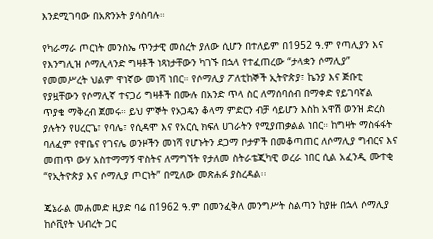እንደሚገባው በአጽንኦት ያሳስባሉ።

የካራማራ ጦርነት መንስኤ ጥንታዊ መሰረት ያለው ሲሆን በተለይም በ1952 ዓ.ም የጣሊያን እና የእንግሊዝ ሶማሊላንድ ግዛቶች ነጻነታቸውን ካገኙ በኋላ የተፈጠረው “ታላቋን ሶማሊያ” የመመሥረት ህልም ዋነኛው መነሻ ነበር። የሶማሊያ ፖለቲከኞች ኢትዮጵያ፣ ኬንያ እና ጅቡቲ የያዟቸውን የሶማሊኛ ተናጋሪ ግዛቶች በሙሉ በአንድ ጥላ ስር ለማሰባሰብ በማቀድ የይገባኛል ጥያቄ ማቅረብ ጀመሩ። ይህ ምኞት የኦጋዴን ቆላማ ምድርን ብቻ ሳይሆን እስከ አዋሽ ወንዝ ድረስ ያሉትን የሀረርጌ፣ የባሌ፣ የሲዳሞ እና የአርሲ ክፍለ ሀገራትን የሚያጠቃልል ነበር። ከግዛት ማስፋፋት ባለፈም የዋቤና የገናሌ ወንዞችን መነሻ የሆኑትን ደጋማ ቦታዎች በመቆጣጠር ለሶማሊያ ግብርና እና መጠጥ ውሃ አስተማማኝ ዋስትና ለማግኘት የታለመ ስትራቴጂካዊ ወረራ ነበር ሲል አፈንዲ ሙተቂ “የኢትዮጵያ እና ሶማሊያ ጦርነት” በሚለው መጽሐፉ ያስረዳል፡፡

ጄኔራል መሐመድ ዚያድ ባሬ በ1962 ዓ.ም በመንፈቅለ መንግሥት ስልጣን ከያዙ በኋላ ሶማሊያ ከሶቪየት ህብረት ጋር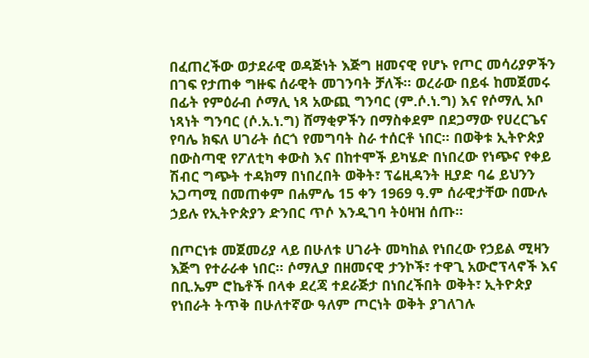በፈጠረችው ወታደራዊ ወዳጅነት እጅግ ዘመናዊ የሆኑ የጦር መሳሪያዎችን በገፍ የታጠቀ ግዙፍ ሰራዊት መገንባት ቻለች። ወረራው በይፋ ከመጀመሩ በፊት የምዕራብ ሶማሊ ነጻ አውጪ ግንባር (ም.ሶ.ነ.ግ) እና የሶማሊ አቦ ነጻነት ግንባር (ሶ.አ.ነ.ግ) ሸማቂዎችን በማስቀደም በደጋማው የሀረርጌና የባሌ ክፍለ ሀገራት ሰርጎ የመግባት ስራ ተሰርቶ ነበር። በወቅቱ ኢትዮጵያ በውስጣዊ የፖለቲካ ቀውስ እና በከተሞች ይካሄድ በነበረው የነጭና የቀይ ሽብር ግጭት ተዳክማ በነበረበት ወቅት፣ ፕሬዚዳንት ዚያድ ባሬ ይህንን አጋጣሚ በመጠቀም በሐምሌ 15 ቀን 1969 ዓ.ም ሰራዊታቸው በሙሉ ኃይሉ የኢትዮጵያን ድንበር ጥሶ እንዲገባ ትዕዛዝ ሰጡ።

በጦርነቱ መጀመሪያ ላይ በሁለቱ ሀገራት መካከል የነበረው የኃይል ሚዛን እጅግ የተራራቀ ነበር። ሶማሊያ በዘመናዊ ታንኮች፣ ተዋጊ አውሮፕላኖች እና በቢ.ኤም ሮኬቶች በላቀ ደረጃ ተደራጅታ በነበረችበት ወቅት፣ ኢትዮጵያ የነበራት ትጥቅ በሁለተኛው ዓለም ጦርነት ወቅት ያገለገሉ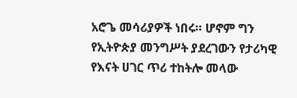አሮጌ መሳሪያዎች ነበሩ። ሆኖም ግን የኢትዮጵያ መንግሥት ያደረገውን የታሪካዊ የእናት ሀገር ጥሪ ተከትሎ መላው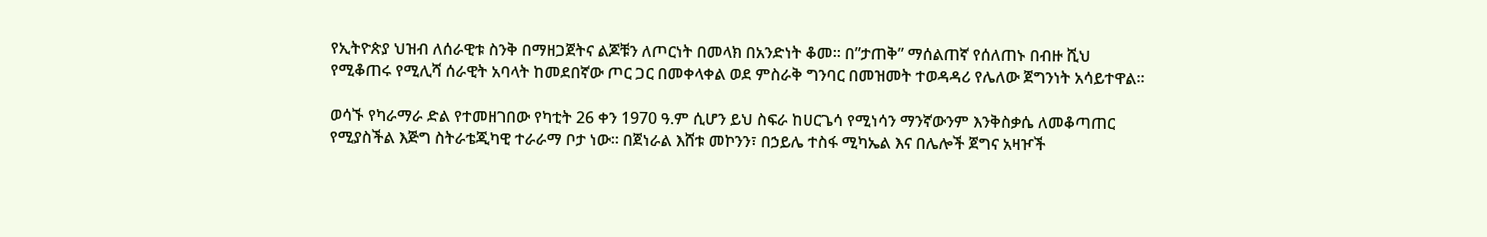የኢትዮጵያ ህዝብ ለሰራዊቱ ስንቅ በማዘጋጀትና ልጆቹን ለጦርነት በመላክ በአንድነት ቆመ። በ”ታጠቅ” ማሰልጠኛ የሰለጠኑ በብዙ ሺህ የሚቆጠሩ የሚሊሻ ሰራዊት አባላት ከመደበኛው ጦር ጋር በመቀላቀል ወደ ምስራቅ ግንባር በመዝመት ተወዳዳሪ የሌለው ጀግንነት አሳይተዋል።

ወሳኙ የካራማራ ድል የተመዘገበው የካቲት 26 ቀን 1970 ዓ.ም ሲሆን ይህ ስፍራ ከሀርጌሳ የሚነሳን ማንኛውንም እንቅስቃሴ ለመቆጣጠር የሚያስችል እጅግ ስትራቴጂካዊ ተራራማ ቦታ ነው። በጀነራል እሸቱ መኮንን፣ በኃይሌ ተስፋ ሚካኤል እና በሌሎች ጀግና አዛዦች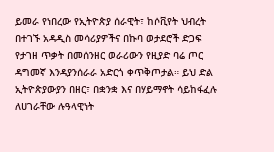ይመራ የነበረው የኢትዮጵያ ሰራዊት፣ ከሶቪየት ህብረት በተገኙ አዳዲስ መሳሪያዎችና በኩባ ወታደሮች ድጋፍ የታገዘ ጥቃት በመሰንዘር ወራሪውን የዚያድ ባሬ ጦር ዳግመኛ እንዳያንሰራራ አድርጎ ቀጥቅጦታል። ይህ ድል ኢትዮጵያውያን በዘር፣ በቋንቋ እና በሃይማኖት ሳይከፋፈሉ ለሀገራቸው ሉዓላዊነት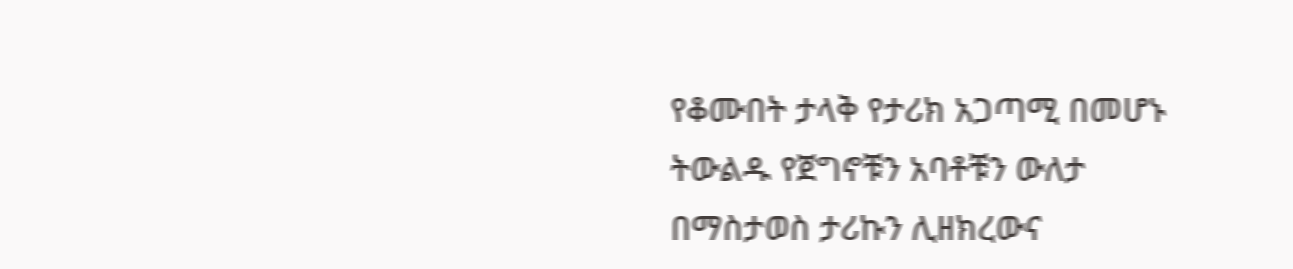የቆሙበት ታላቅ የታሪክ አጋጣሚ በመሆኑ ትውልዱ የጀግኖቹን አባቶቹን ውለታ በማስታወስ ታሪኩን ሊዘክረውና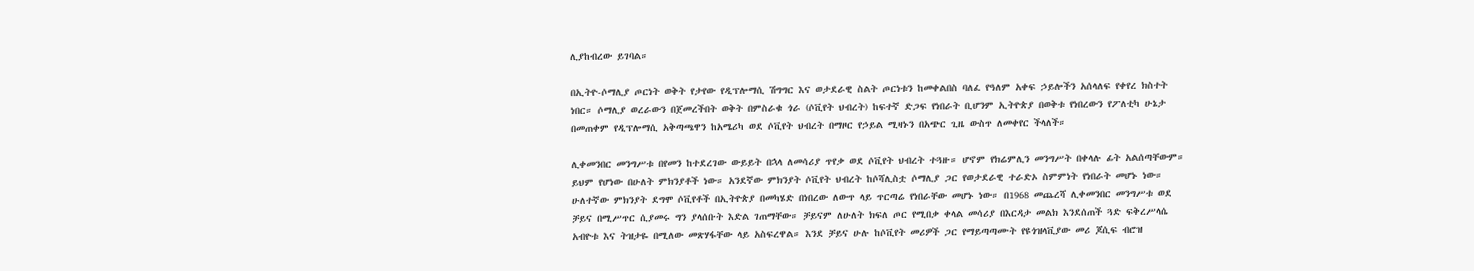ሊያከብረው ይገባል።

በኢትዮ-ሶማሊያ ጦርነት ወቅት የታየው የዲፕሎማሲ ሽግግር እና ወታደራዊ ስልት ጦርነቱን ከመቀልበስ ባለፈ የዓለም አቀፍ ኃይሎችን አሰላለፍ የቀየረ ክስተት ነበር። ሶማሊያ ወረራውን በጀመረችበት ወቅት በምስራቁ ጎራ (ሶቪየት ህብረት) ከፍተኛ ድጋፍ የነበራት ቢሆንም ኢትዮጵያ በወቅቱ የነበረውን የፖለቲካ ሁኔታ በመጠቀም የዲፕሎማሲ አቅጣጫዋን ከአሜሪካ ወደ ሶቪየት ህብረት በማዞር የኃይል ሚዛኑን በአጭር ጊዜ ውስጥ ለመቀየር ችላለች።

ሊቀመንበር መንግሥቱ በየመን ከተደረገው ውይይት በኋላ ለመሳሪያ ጥየቃ ወደ ሶቪየት ህብረት ተጓዙ። ሆኖም የክሬምሊን መንግሥት በቀላሉ ፊት አልሰጣቸውም። ይህም የሆነው በሁለት ምክንያቶች ነው። አንደኛው ምክንያት ሶቪየት ህብረት ከሶሻሊስቷ ሶማሊያ ጋር የወታደራዊ ተራድኦ ስምምነት የነበራት መሆኑ ነው። ሁለተኛው ምክንያት ደግሞ ሶቪየቶች በኢትዮጵያ በመካሄድ በነበረው ለውጥ ላይ ጥርጣሬ የነበራቸው መሆኑ ነው። በ1968 መጨረሻ ሊቀመንበር መንግሥቱ ወደ ቻይና በሚሥጥር ሲያመሩ ግን ያላሰቡት እድል ገጠማቸው። ቻይናም ለሁለት ክፍለ ጦር የሚበቃ ቀላል መሳሪያ በእርዳታ መልክ እንደሰጠች ጓድ ፍቅረሥላሴ አብዮቱ እና ትዝታዬ በሚለው መጽሃፋቸው ላይ አስፍረዋል። እንደ ቻይና ሁሉ ከሶቪየት መሪዎች ጋር የማይጣጣሙት የዩጎዝላቪያው መሪ ጆሲፍ ብሮዝ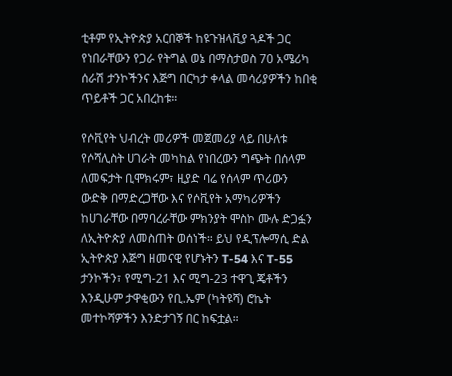ቲቶም የኢትዮጵያ አርበኞች ከዩጉዝላቪያ ጓዶች ጋር የነበራቸውን የጋራ የትግል ወኔ በማስታወስ 70 አሜሪካ ሰራሽ ታንኮችንና እጅግ በርካታ ቀላል መሳሪያዎችን ከበቂ ጥይቶች ጋር አበረከቱ።

የሶቪየት ህብረት መሪዎች መጀመሪያ ላይ በሁለቱ የሶሻሊስት ሀገራት መካከል የነበረውን ግጭት በሰላም ለመፍታት ቢሞክሩም፣ ዚያድ ባሬ የሰላም ጥሪውን ውድቅ በማድረጋቸው እና የሶቪየት አማካሪዎችን ከሀገራቸው በማባረራቸው ምክንያት ሞስኮ ሙሉ ድጋፏን ለኢትዮጵያ ለመስጠት ወሰነች። ይህ የዲፕሎማሲ ድል ኢትዮጵያ እጅግ ዘመናዊ የሆኑትን T-54 እና T-55 ታንኮችን፣ የሚግ-21 እና ሚግ-23 ተዋጊ ጄቶችን እንዲሁም ታዋቂውን የቢ.ኤም (ካትዩሻ) ሮኬት መተኮሻዎችን እንድታገኝ በር ከፍቷል።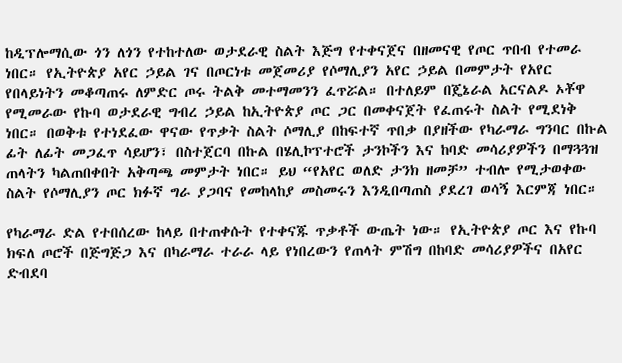ከዲፕሎማሲው ጎን ለጎን የተከተለው ወታደራዊ ስልት እጅግ የተቀናጀና በዘመናዊ የጦር ጥበብ የተመራ ነበር። የኢትዮጵያ አየር ኃይል ገና በጦርነቱ መጀመሪያ የሶማሊያን አየር ኃይል በመምታት የአየር የበላይነትን መቆጣጠሩ ለምድር ጦሩ ትልቅ መተማመንን ፈጥሯል። በተለይም በጄኔራል አርናልዶ ኦቾዋ የሚመራው የኩባ ወታደራዊ ግብረ ኃይል ከኢትዮጵያ ጦር ጋር በመቀናጀት የፈጠሩት ስልት የሚደነቅ ነበር። በወቅቱ የተነደፈው ዋናው የጥቃት ስልት ሶማሊያ በከፍተኛ ጥበቃ በያዘችው የካራማራ ግንባር በኩል ፊት ለፊት መጋፈጥ ሳይሆን፣ በስተጀርባ በኩል በሄሊኮፕተሮች ታንኮችን እና ከባድ መሳሪያዎችን በማጓጓዝ ጠላትን ካልጠበቀበት አቅጣጫ መምታት ነበር። ይህ “የአየር ወለድ ታንክ ዘመቻ” ተብሎ የሚታወቀው ስልት የሶማሊያን ጦር ክፉኛ ግራ ያጋባና የመከላከያ መስመሩን እንዲበጣጠስ ያደረገ ወሳኝ እርምጃ ነበር።

የካራማራ ድል የተበሰረው ከላይ በተጠቀሱት የተቀናጁ ጥቃቶች ውጤት ነው። የኢትዮጵያ ጦር እና የኩባ ክፍለ ጦሮች በጅግጅጋ እና በካራማራ ተራራ ላይ የነበረውን የጠላት ምሽግ በከባድ መሳሪያዎችና በአየር ድብደባ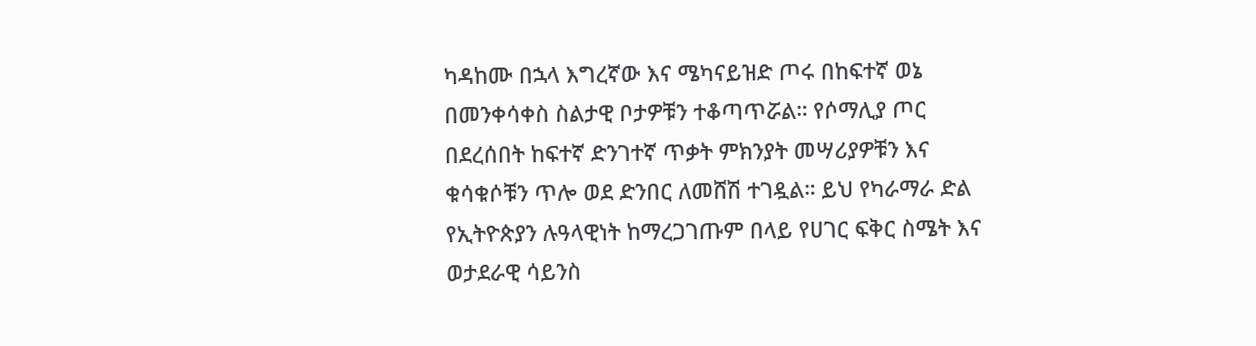ካዳከሙ በኋላ እግረኛው እና ሜካናይዝድ ጦሩ በከፍተኛ ወኔ በመንቀሳቀስ ስልታዊ ቦታዎቹን ተቆጣጥሯል። የሶማሊያ ጦር በደረሰበት ከፍተኛ ድንገተኛ ጥቃት ምክንያት መሣሪያዎቹን እና ቁሳቁሶቹን ጥሎ ወደ ድንበር ለመሸሽ ተገዷል። ይህ የካራማራ ድል የኢትዮጵያን ሉዓላዊነት ከማረጋገጡም በላይ የሀገር ፍቅር ስሜት እና ወታደራዊ ሳይንስ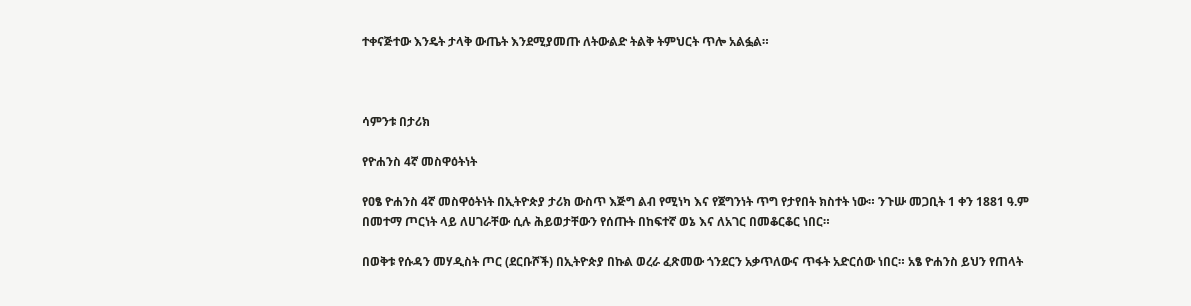ተቀናጅተው እንዴት ታላቅ ውጤት እንደሚያመጡ ለትውልድ ትልቅ ትምህርት ጥሎ አልፏል።



ሳምንቱ በታሪክ

የዮሐንስ 4ኛ መስዋዕትነት

የዐፄ ዮሐንስ 4ኛ መስዋዕትነት በኢትዮጵያ ታሪክ ውስጥ እጅግ ልብ የሚነካ እና የጀግንነት ጥግ የታየበት ክስተት ነው። ንጉሡ መጋቢት 1 ቀን 1881 ዓ.ም በመተማ ጦርነት ላይ ለሀገራቸው ሲሉ ሕይወታቸውን የሰጡት በከፍተኛ ወኔ እና ለአገር በመቆርቆር ነበር።

በወቅቱ የሱዳን መሃዲስት ጦር (ደርቡሾች) በኢትዮጵያ በኩል ወረራ ፈጽመው ጎንደርን አቃጥለውና ጥፋት አድርሰው ነበር። አፄ ዮሐንስ ይህን የጠላት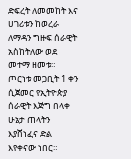ድፍረት ለመመከት እና ሀገሪቱን ከወረራ ለማዳን ግዙፍ ሰራዊት አስከትለው ወደ መተማ ዘመቱ። ጦርነቱ መጋቢት 1 ቀን ሲጀመር የኢትዮጵያ ሰራዊት እጅግ በላቀ ሁኔታ ጠላትን እያሸነፈና ድል እየቀናው ነበር።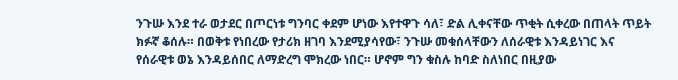ንጉሡ እንደ ተራ ወታደር በጦርነቱ ግንባር ቀደም ሆነው እየተዋጉ ሳለ፣ ድል ሊቀናቸው ጥቂት ሲቀረው በጠላት ጥይት ክፉኛ ቆሰሉ። በወቅቱ የነበረው የታሪክ ዘገባ እንደሚያሳየው፣ ንጉሡ መቁሰላቸውን ለሰራዊቱ እንዳይነገር እና የሰራዊቱ ወኔ እንዳይሰበር ለማድረግ ሞክረው ነበር። ሆኖም ግን ቁስሉ ከባድ ስለነበር በዚያው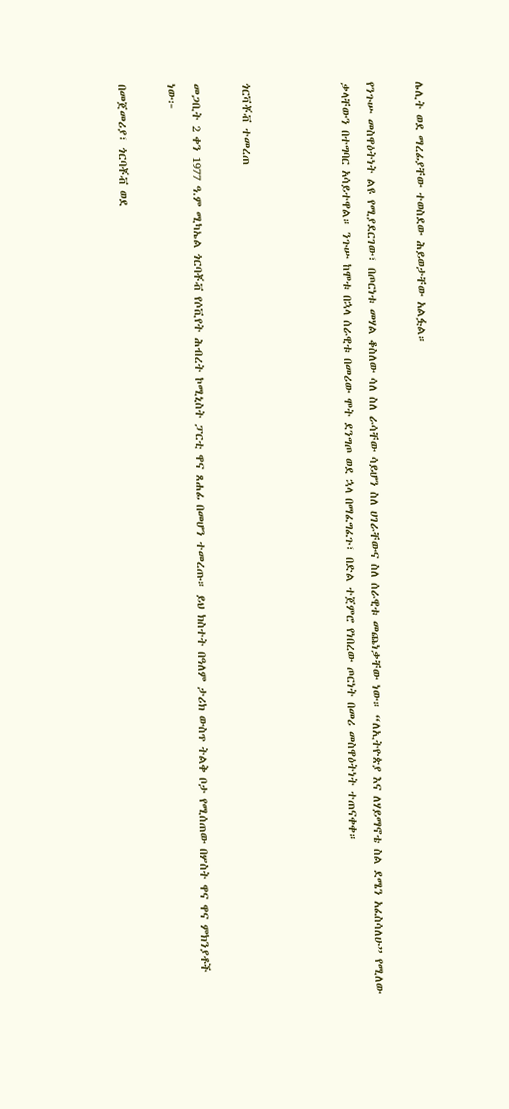ሌሊት ወደ ማረፊያቸው ተወስደው ሕይወታቸው አልፏል።

የንጉሡ መስዋዕትነት ልዩ የሚያደርገው፣ በጦርነቱ መሃል ቆስለው ሳለ ስለ ራሳቸው ሳይሆን ስለ ሀገራቸውና ስለ ሰራዊቱ መጨነቃቸው ነው። “ለኢትዮጵያ እና ለሃይማኖቴ ስል ደሜን አፈስሳለሁ” የሚለው ቃላቸውን በተግባር አሳይተዋል። ንጉሡ ከሞቱ በኋላ ሰራዊቱ በመሪው ሞት ደንግጦ ወደ ኋላ በማፈግፈጉ፣ በድል ተጀምሮ የነበረው ጦርነት በመሪ መስዋዕትነት ተጠናቀቀ።



ጎርቫቾቭ ተመረጠ

መጋቢት 2 ቀን 1977 ዓ.ም ሚካኤል ጎርባቾቭ የሶቪየት ሕብረት ኮሚኒስት ፓርቲ ዋና ጸሐፊ በመሆን ተመረጡ። ይህ ክስተት በዓለም ታሪክ ውስጥ ትልቅ ቦታ የሚሰጠው በሦስት ዋና ዋና ምክንያቶች ነው፦

በመጀመሪያ፣ ጎርባቾቭ ወደ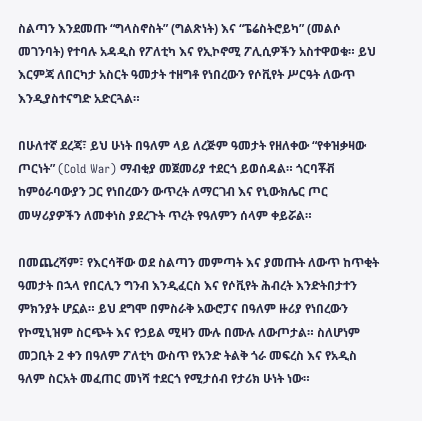ስልጣን እንደመጡ “ግላስኖስት” (ግልጽነት) እና “ፔሬስትሮይካ” (መልሶ መገንባት) የተባሉ አዳዲስ የፖለቲካ እና የኢኮኖሚ ፖሊሲዎችን አስተዋወቁ። ይህ እርምጃ ለበርካታ አስርት ዓመታት ተዘግቶ የነበረውን የሶቪየት ሥርዓት ለውጥ እንዲያስተናግድ አድርጓል።

በሁለተኛ ደረጃ፣ ይህ ሁነት በዓለም ላይ ለረጅም ዓመታት የዘለቀው “የቀዝቃዛው ጦርነት” (Cold War) ማብቂያ መጀመሪያ ተደርጎ ይወሰዳል። ጎርባቾቭ ከምዕራባውያን ጋር የነበረውን ውጥረት ለማርገብ እና የኒውክሌር ጦር መሣሪያዎችን ለመቀነስ ያደረጉት ጥረት የዓለምን ሰላም ቀይሯል።

በመጨረሻም፣ የእርሳቸው ወደ ስልጣን መምጣት እና ያመጡት ለውጥ ከጥቂት ዓመታት በኋላ የበርሊን ግንብ እንዲፈርስ እና የሶቪየት ሕብረት እንድትበታተን ምክንያት ሆኗል። ይህ ደግሞ በምስራቅ አውሮፓና በዓለም ዙሪያ የነበረውን የኮሚኒዝም ስርጭት እና የኃይል ሚዛን ሙሉ በሙሉ ለውጦታል። ስለሆነም መጋቢት 2 ቀን በዓለም ፖለቲካ ውስጥ የአንድ ትልቅ ጎራ መፍረስ እና የአዲስ ዓለም ስርአት መፈጠር መነሻ ተደርጎ የሚታሰብ የታሪክ ሁነት ነው።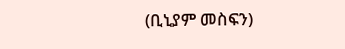(ቢኒያም መስፍን)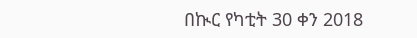በኲር የካቲት 30 ቀን 2018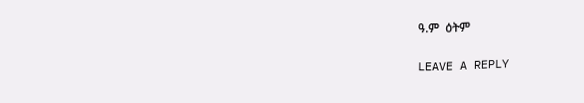ዓ.ም  ዕትም

LEAVE A REPLY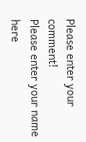Please enter your comment!
Please enter your name here